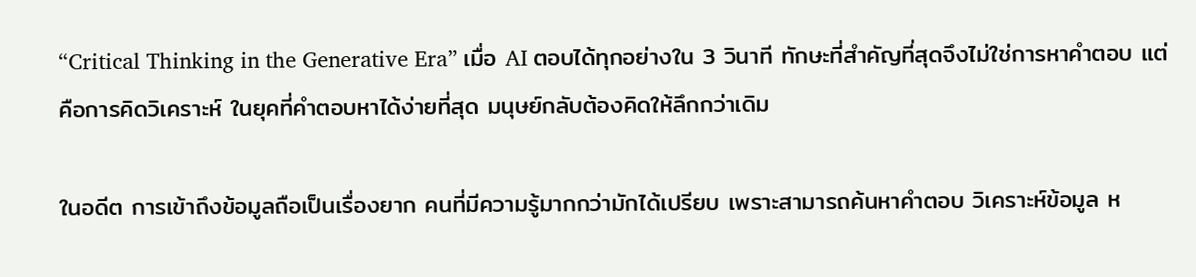“Critical Thinking in the Generative Era” เมื่อ AI ตอบได้ทุกอย่างใน 3 วินาที ทักษะที่สำคัญที่สุดจึงไม่ใช่การหาคำตอบ แต่คือการคิดวิเคราะห์ ในยุคที่คำตอบหาได้ง่ายที่สุด มนุษย์กลับต้องคิดให้ลึกกว่าเดิม

ในอดีต การเข้าถึงข้อมูลถือเป็นเรื่องยาก คนที่มีความรู้มากกว่ามักได้เปรียบ เพราะสามารถค้นหาคำตอบ วิเคราะห์ข้อมูล ห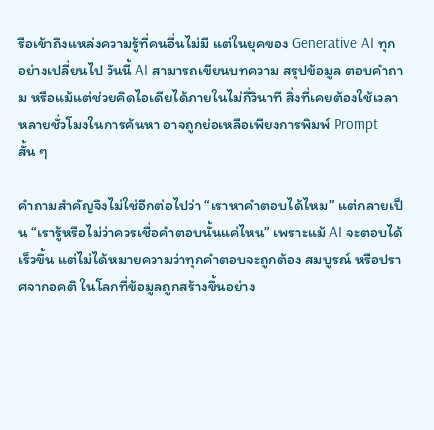รือเข้าถึงแหล่งความรู้ที่คนอื่นไม่มี แต่ในยุคของ Generative AI ทุกอย่างเปลี่ยนไป วันนี้ AI สามารถเขียนบทความ สรุปข้อมูล ตอบคำถาม หรือแม้แต่ช่วยคิดไอเดียได้ภายในไม่กี่วินาที สิ่งที่เคยต้องใช้เวลาหลายชั่วโมงในการค้นหา อาจถูกย่อเหลือเพียงการพิมพ์ Prompt สั้น ๆ

คำถามสำคัญจึงไม่ใช่อีกต่อไปว่า “เราหาคำตอบได้ไหม” แต่กลายเป็น “เรารู้หรือไม่ว่าควรเชื่อคำตอบนั้นแค่ไหน” เพราะแม้ AI จะตอบได้เร็วขึ้น แต่ไม่ได้หมายความว่าทุกคำตอบจะถูกต้อง สมบูรณ์ หรือปราศจากอคติ ในโลกที่ข้อมูลถูกสร้างขึ้นอย่าง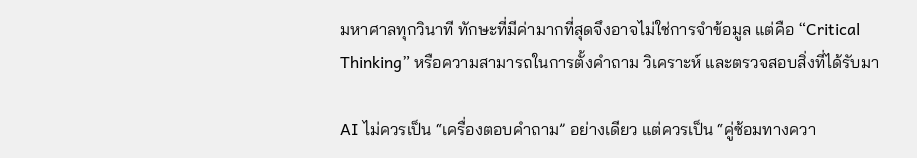มหาศาลทุกวินาที ทักษะที่มีค่ามากที่สุดจึงอาจไม่ใช่การจำข้อมูล แต่คือ “Critical Thinking” หรือความสามารถในการตั้งคำถาม วิเคราะห์ และตรวจสอบสิ่งที่ได้รับมา

AI ไม่ควรเป็น “เครื่องตอบคำถาม” อย่างเดียว แต่ควรเป็น “คู่ซ้อมทางควา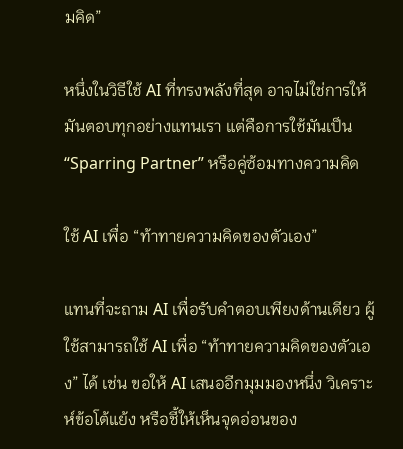มคิด”

หนึ่งในวิธีใช้ AI ที่ทรงพลังที่สุด อาจไม่ใช่การให้มันตอบทุกอย่างแทนเรา แต่คือการใช้มันเป็น “Sparring Partner” หรือคู่ซ้อมทางความคิด

ใช้ AI เพื่อ “ท้าทายความคิดของตัวเอง”

แทนที่จะถาม AI เพื่อรับคำตอบเพียงด้านเดียว ผู้ใช้สามารถใช้ AI เพื่อ “ท้าทายความคิดของตัวเอง” ได้ เช่น ขอให้ AI เสนออีกมุมมองหนึ่ง วิเคราะห์ข้อโต้แย้ง หรือชี้ให้เห็นจุดอ่อนของ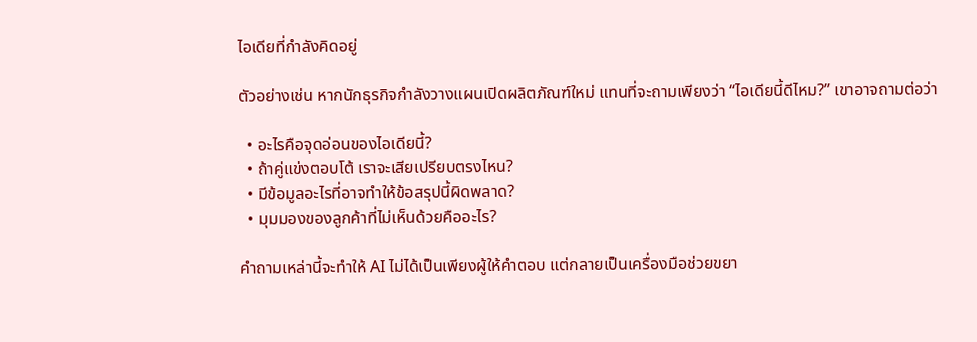ไอเดียที่กำลังคิดอยู่

ตัวอย่างเช่น หากนักธุรกิจกำลังวางแผนเปิดผลิตภัณฑ์ใหม่ แทนที่จะถามเพียงว่า “ไอเดียนี้ดีไหม?” เขาอาจถามต่อว่า

  • อะไรคือจุดอ่อนของไอเดียนี้?
  • ถ้าคู่แข่งตอบโต้ เราจะเสียเปรียบตรงไหน?
  • มีข้อมูลอะไรที่อาจทำให้ข้อสรุปนี้ผิดพลาด?
  • มุมมองของลูกค้าที่ไม่เห็นด้วยคืออะไร?

คำถามเหล่านี้จะทำให้ AI ไม่ได้เป็นเพียงผู้ให้คำตอบ แต่กลายเป็นเครื่องมือช่วยขยา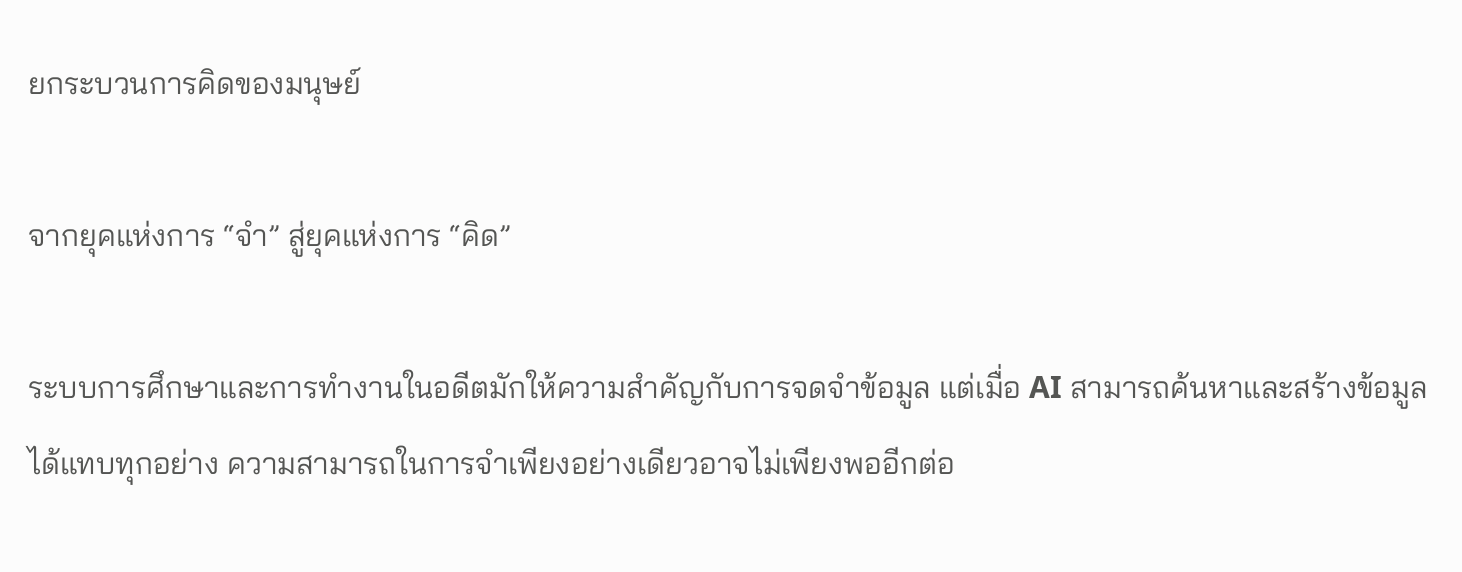ยกระบวนการคิดของมนุษย์

จากยุคแห่งการ “จำ” สู่ยุคแห่งการ “คิด”

ระบบการศึกษาและการทำงานในอดีตมักให้ความสำคัญกับการจดจำข้อมูล แต่เมื่อ AI สามารถค้นหาและสร้างข้อมูลได้แทบทุกอย่าง ความสามารถในการจำเพียงอย่างเดียวอาจไม่เพียงพออีกต่อ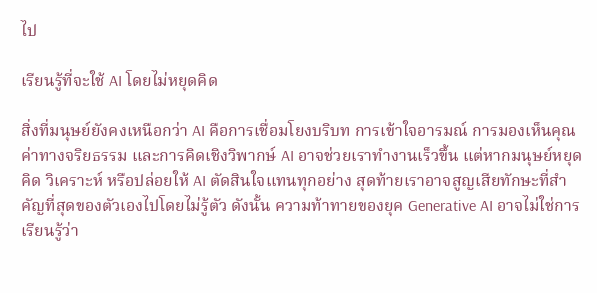ไป

เรียนรู้ที่จะใช้ AI โดยไม่หยุดคิด

สิ่งที่มนุษย์ยังคงเหนือกว่า AI คือการเชื่อมโยงบริบท การเข้าใจอารมณ์ การมองเห็นคุณค่าทางจริยธรรม และการคิดเชิงวิพากษ์ AI อาจช่วยเราทำงานเร็วขึ้น แต่หากมนุษย์หยุดคิด วิเคราะห์ หรือปล่อยให้ AI ตัดสินใจแทนทุกอย่าง สุดท้ายเราอาจสูญเสียทักษะที่สำคัญที่สุดของตัวเองไปโดยไม่รู้ตัว ดังนั้น ความท้าทายของยุค Generative AI อาจไม่ใช่การเรียนรู้ว่า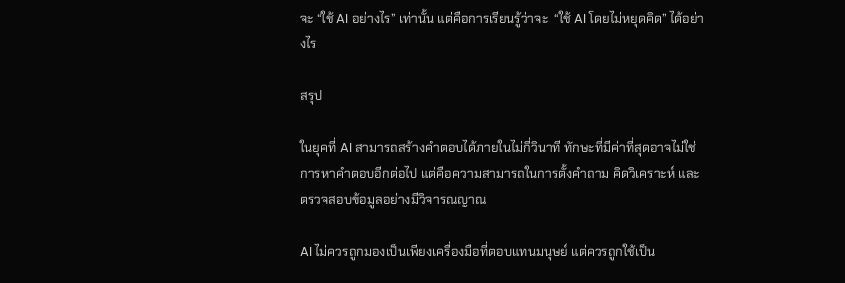จะ “ใช้ AI อย่างไร” เท่านั้น แต่คือการเรียนรู้ว่าจะ  “ใช้ AI โดยไม่หยุดคิด” ได้อย่างไร

สรุป

ในยุคที่ AI สามารถสร้างคำตอบได้ภายในไม่กี่วินาที ทักษะที่มีค่าที่สุดอาจไม่ใช่การหาคำตอบอีกต่อไป แต่คือความสามารถในการตั้งคำถาม คิดวิเคราะห์ และตรวจสอบข้อมูลอย่างมีวิจารณญาณ

AI ไม่ควรถูกมองเป็นเพียงเครื่องมือที่ตอบแทนมนุษย์ แต่ควรถูกใช้เป็น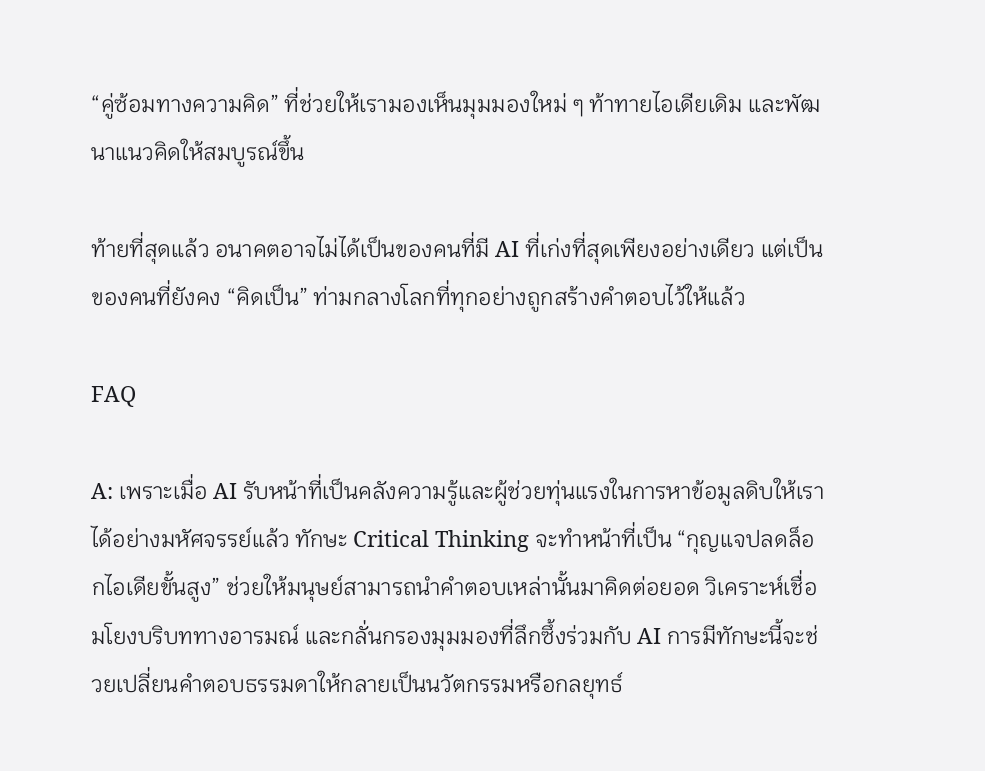“คู่ซ้อมทางความคิด” ที่ช่วยให้เรามองเห็นมุมมองใหม่ ๆ ท้าทายไอเดียเดิม และพัฒนาแนวคิดให้สมบูรณ์ขึ้น

ท้ายที่สุดแล้ว อนาคตอาจไม่ได้เป็นของคนที่มี AI ที่เก่งที่สุดเพียงอย่างเดียว แต่เป็นของคนที่ยังคง “คิดเป็น” ท่ามกลางโลกที่ทุกอย่างถูกสร้างคำตอบไว้ให้แล้ว

FAQ

A: เพราะเมื่อ AI รับหน้าที่เป็นคลังความรู้และผู้ช่วยทุ่นแรงในการหาข้อมูลดิบให้เราได้อย่างมหัศจรรย์แล้ว ทักษะ Critical Thinking จะทำหน้าที่เป็น “กุญแจปลดล็อกไอเดียขั้นสูง” ช่วยให้มนุษย์สามารถนำคำตอบเหล่านั้นมาคิดต่อยอด วิเคราะห์เชื่อมโยงบริบททางอารมณ์ และกลั่นกรองมุมมองที่ลึกซึ้งร่วมกับ AI การมีทักษะนี้จะช่วยเปลี่ยนคำตอบธรรมดาให้กลายเป็นนวัตกรรมหรือกลยุทธ์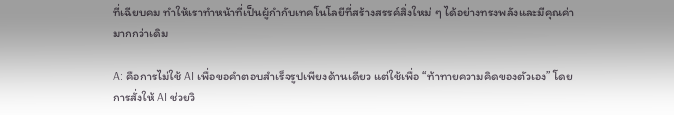ที่เฉียบคม ทำให้เราทำหน้าที่เป็นผู้กำกับเทคโนโลยีที่สร้างสรรค์สิ่งใหม่ ๆ ได้อย่างทรงพลังและมีคุณค่ามากกว่าเดิม

A: คือการไม่ใช้ AI เพื่อขอคำตอบสำเร็จรูปเพียงด้านเดียว แต่ใช้เพื่อ “ท้าทายความคิดของตัวเอง” โดยการสั่งให้ AI ช่วยวิ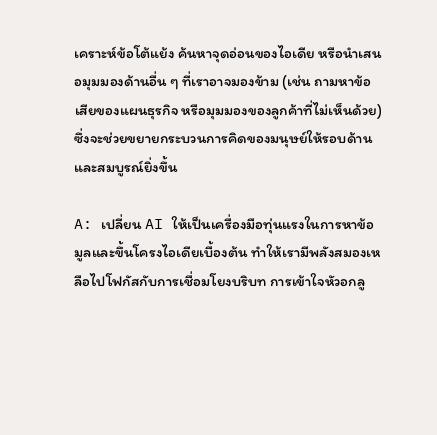เคราะห์ข้อโต้แย้ง ค้นหาจุดอ่อนของไอเดีย หรือนำเสนอมุมมองด้านอื่น ๆ ที่เราอาจมองข้าม (เช่น ถามหาข้อเสียของแผนธุรกิจ หรือมุมมองของลูกค้าที่ไม่เห็นด้วย) ซึ่งจะช่วยขยายกระบวนการคิดของมนุษย์ให้รอบด้านและสมบูรณ์ยิ่งขึ้น

A: เปลี่ยน AI ให้เป็นเครื่องมือทุ่นแรงในการหาข้อมูลและขึ้นโครงไอเดียเบื้องต้น ทำให้เรามีพลังสมองเหลือไปโฟกัสกับการเชื่อมโยงบริบท การเข้าใจหัวอกลู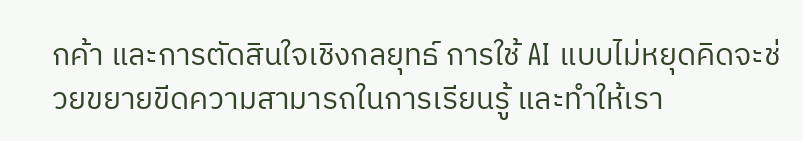กค้า และการตัดสินใจเชิงกลยุทธ์ การใช้ AI แบบไม่หยุดคิดจะช่วยขยายขีดความสามารถในการเรียนรู้ และทำให้เรา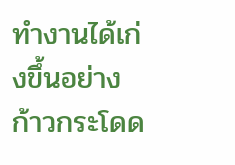ทำงานได้เก่งขึ้นอย่างก้าวกระโดด